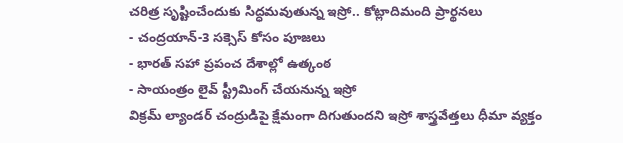చరిత్ర సృష్టించేందుకు సిద్ధమవుతున్న ఇస్రో.. కోట్లాదిమంది ప్రార్థనలు
- చంద్రయాన్-3 సక్సెస్ కోసం పూజలు
- భారత్ సహా ప్రపంచ దేశాల్లో ఉత్కంఠ
- సాయంత్రం లైవ్ స్ట్రీమింగ్ చేయనున్న ఇస్రో
విక్రమ్ ల్యాండర్ చంద్రుడిపై క్షేమంగా దిగుతుందని ఇస్రో శాస్త్రవేత్తలు ధీమా వ్యక్తం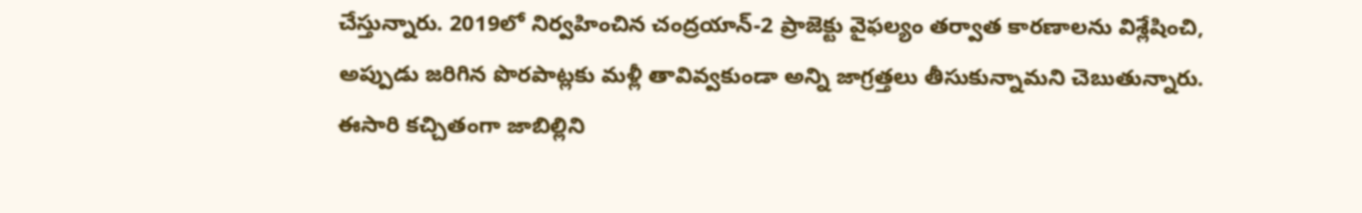చేస్తున్నారు. 2019లో నిర్వహించిన చంద్రయాన్-2 ప్రాజెక్టు వైఫల్యం తర్వాత కారణాలను విశ్లేషించి, అప్పుడు జరిగిన పొరపాట్లకు మళ్లీ తావివ్వకుండా అన్ని జాగ్రత్తలు తీసుకున్నామని చెబుతున్నారు. ఈసారి కచ్చితంగా జాబిల్లిని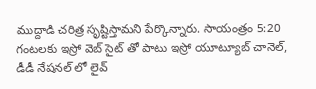ముద్దాడి చరిత్ర సృష్టిస్తామని పేర్కొన్నారు. సాయంత్రం 5:20 గంటలకు ఇస్రో వెబ్ సైట్ తో పాటు ఇస్రో యూట్యూబ్ చానెల్, డీడీ నేషనల్ లో లైవ్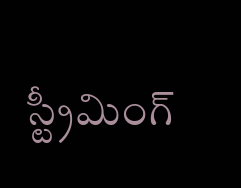స్ట్రీమింగ్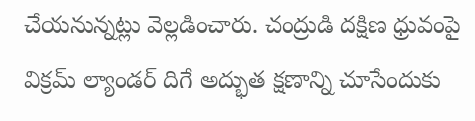చేయనున్నట్లు వెల్లడించారు. చంద్రుడి దక్షిణ ధ్రువంపై విక్రమ్ ల్యాండర్ దిగే అద్భుత క్షణాన్ని చూసేందుకు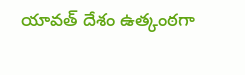యావత్ దేశం ఉత్కంఠగా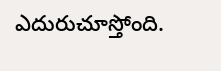ఎదురుచూస్తోంది.